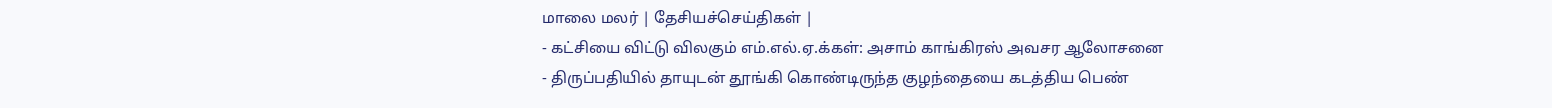மாலை மலர் | தேசியச்செய்திகள் |
- கட்சியை விட்டு விலகும் எம்.எல்.ஏ.க்கள்: அசாம் காங்கிரஸ் அவசர ஆலோசனை
- திருப்பதியில் தாயுடன் தூங்கி கொண்டிருந்த குழந்தையை கடத்திய பெண்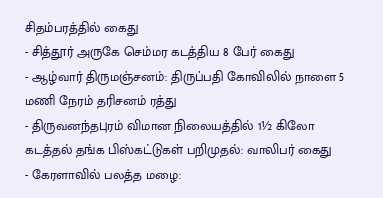சிதம்பரத்தில் கைது
- சித்தூர் அருகே செம்மர கடத்திய 8 பேர் கைது
- ஆழ்வார் திருமஞ்சனம்: திருப்பதி கோவிலில் நாளை 5 மணி நேரம் தரிசனம் ரத்து
- திருவனந்தபுரம் விமான நிலையத்தில் 1½ கிலோ கடத்தல் தங்க பிஸ்கட்டுகள் பறிமுதல்: வாலிபர் கைது
- கேரளாவில் பலத்த மழை: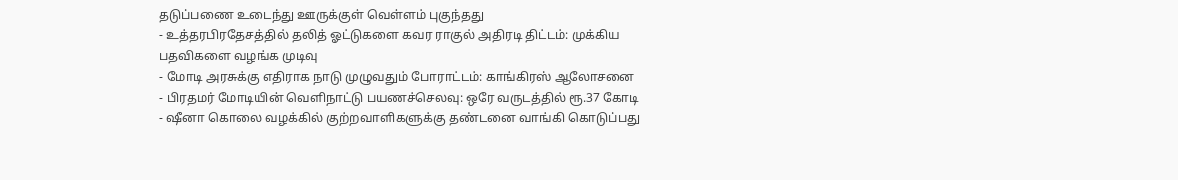தடுப்பணை உடைந்து ஊருக்குள் வெள்ளம் புகுந்தது
- உத்தரபிரதேசத்தில் தலித் ஓட்டுகளை கவர ராகுல் அதிரடி திட்டம்: முக்கிய பதவிகளை வழங்க முடிவு
- மோடி அரசுக்கு எதிராக நாடு முழுவதும் போராட்டம்: காங்கிரஸ் ஆலோசனை
- பிரதமர் மோடியின் வெளிநாட்டு பயணச்செலவு: ஒரே வருடத்தில் ரூ.37 கோடி
- ஷீனா கொலை வழக்கில் குற்றவாளிகளுக்கு தண்டனை வாங்கி கொடுப்பது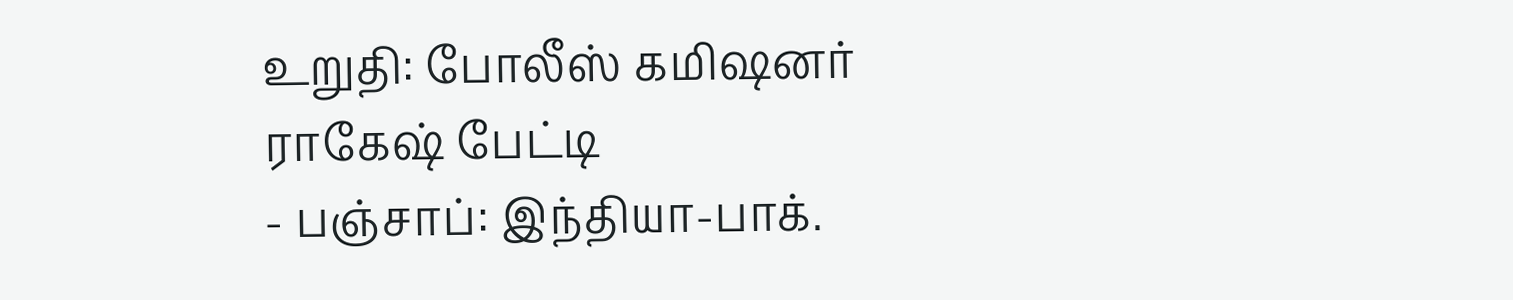உறுதி: போலீஸ் கமிஷனர் ராகேஷ் பேட்டி
- பஞ்சாப்: இந்தியா-பாக்.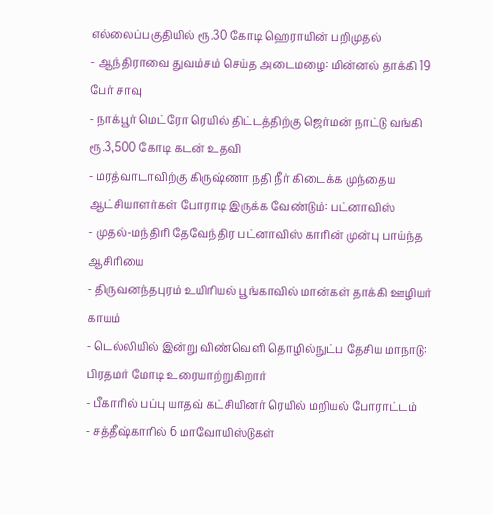எல்லைப்பகுதியில் ரூ.30 கோடி ஹெராயின் பறிமுதல்
- ஆந்திராவை துவம்சம் செய்த அடைமழை: மின்னல் தாக்கி 19 பேர் சாவு
- நாக்பூர் மெட்ரோ ரெயில் திட்டத்திற்கு ஜெர்மன் நாட்டு வங்கி ரூ.3,500 கோடி கடன் உதவி
- மரத்வாடாவிற்கு கிருஷ்ணா நதி நீர் கிடைக்க முந்தைய ஆட்சியாளர்கள் போராடி இருக்க வேண்டும்: பட்னாவிஸ்
- முதல்-மந்திரி தேவேந்திர பட்னாவிஸ் காரின் முன்பு பாய்ந்த ஆசிரியை
- திருவனந்தபுரம் உயிரியல் பூங்காவில் மான்கள் தாக்கி ஊழியர் காயம்
- டெல்லியில் இன்று விண்வெளி தொழில்நுட்ப தேசிய மாநாடு: பிரதமர் மோடி உரையாற்றுகிறார்
- பீகாரில் பப்பு யாதவ் கட்சியினர் ரெயில் மறியல் போராட்டம்
- சத்தீஷ்காரில் 6 மாவோயிஸ்டுகள்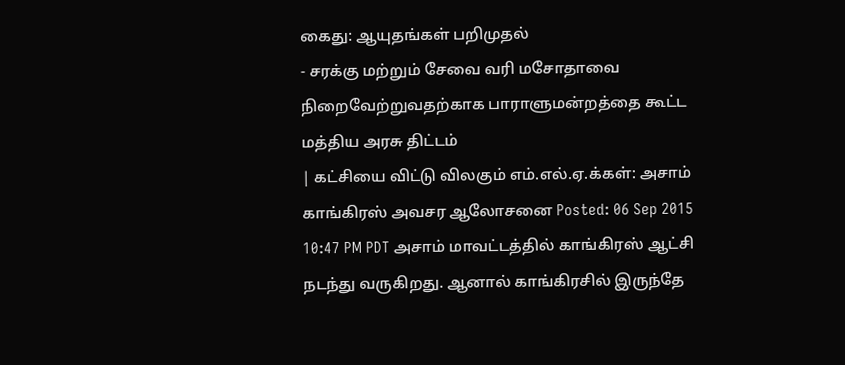கைது: ஆயுதங்கள் பறிமுதல்
- சரக்கு மற்றும் சேவை வரி மசோதாவை நிறைவேற்றுவதற்காக பாராளுமன்றத்தை கூட்ட மத்திய அரசு திட்டம்
| கட்சியை விட்டு விலகும் எம்.எல்.ஏ.க்கள்: அசாம் காங்கிரஸ் அவசர ஆலோசனை Posted: 06 Sep 2015 10:47 PM PDT அசாம் மாவட்டத்தில் காங்கிரஸ் ஆட்சி நடந்து வருகிறது. ஆனால் காங்கிரசில் இருந்தே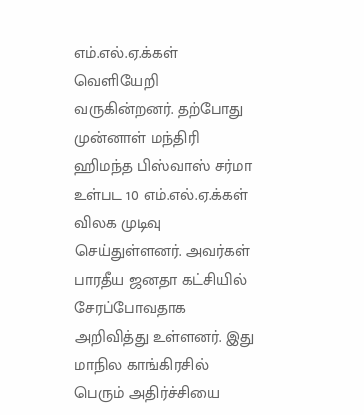எம்.எல்.ஏ.க்கள் வெளியேறி வருகின்றனர். தற்போது முன்னாள் மந்திரி ஹிமந்த பிஸ்வாஸ் சர்மா உள்பட 10 எம்.எல்.ஏ.க்கள் விலக முடிவு செய்துள்ளனர். அவர்கள் பாரதீய ஜனதா கட்சியில் சேரப்போவதாக அறிவித்து உள்ளனர். இது மாநில காங்கிரசில் பெரும் அதிர்ச்சியை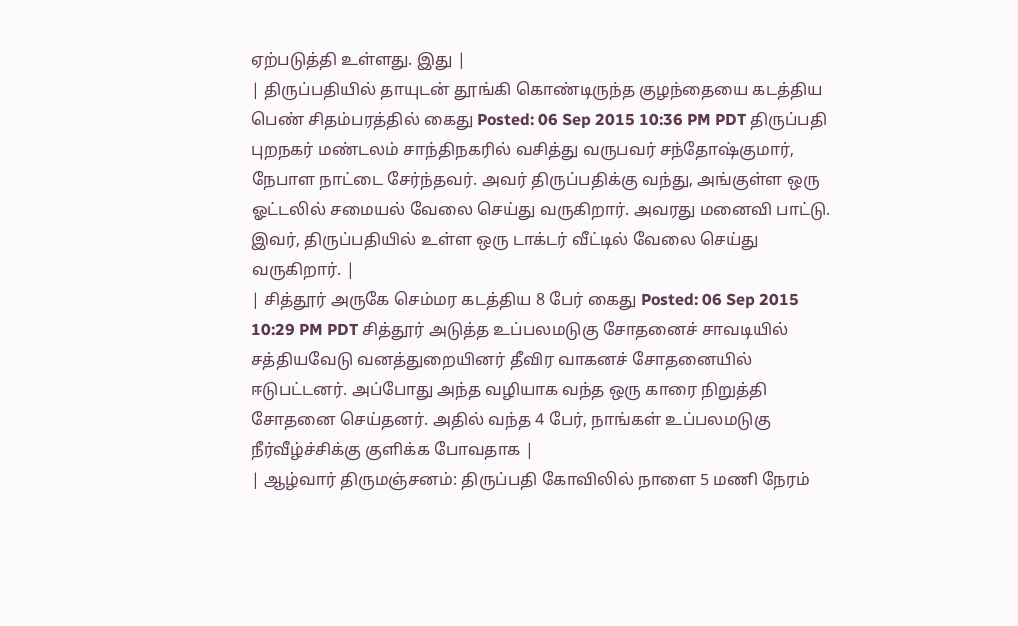ஏற்படுத்தி உள்ளது. இது |
| திருப்பதியில் தாயுடன் தூங்கி கொண்டிருந்த குழந்தையை கடத்திய பெண் சிதம்பரத்தில் கைது Posted: 06 Sep 2015 10:36 PM PDT திருப்பதி புறநகர் மண்டலம் சாந்திநகரில் வசித்து வருபவர் சந்தோஷ்குமார், நேபாள நாட்டை சேர்ந்தவர். அவர் திருப்பதிக்கு வந்து, அங்குள்ள ஒரு ஓட்டலில் சமையல் வேலை செய்து வருகிறார். அவரது மனைவி பாட்டு. இவர், திருப்பதியில் உள்ள ஒரு டாக்டர் வீட்டில் வேலை செய்து வருகிறார். |
| சித்தூர் அருகே செம்மர கடத்திய 8 பேர் கைது Posted: 06 Sep 2015 10:29 PM PDT சித்தூர் அடுத்த உப்பலமடுகு சோதனைச் சாவடியில் சத்தியவேடு வனத்துறையினர் தீவிர வாகனச் சோதனையில் ஈடுபட்டனர். அப்போது அந்த வழியாக வந்த ஒரு காரை நிறுத்தி சோதனை செய்தனர். அதில் வந்த 4 பேர், நாங்கள் உப்பலமடுகு நீர்வீழ்ச்சிக்கு குளிக்க போவதாக |
| ஆழ்வார் திருமஞ்சனம்: திருப்பதி கோவிலில் நாளை 5 மணி நேரம்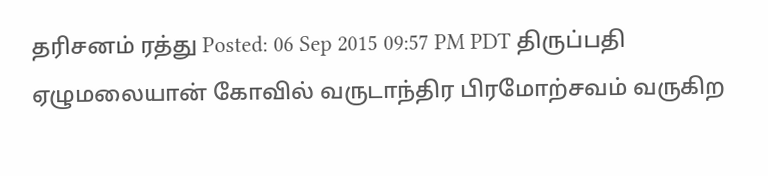தரிசனம் ரத்து Posted: 06 Sep 2015 09:57 PM PDT திருப்பதி ஏழுமலையான் கோவில் வருடாந்திர பிரமோற்சவம் வருகிற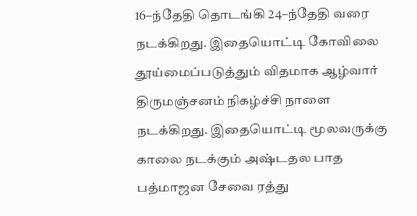16–ந்தேதி தொடங்கி 24–ந்தேதி வரை நடக்கிறது. இதையொட்டி கோவிலை தூய்மைப்படுத்தும் விதமாக ஆழ்வார் திருமஞ்சனம் நிகழ்ச்சி நாளை நடக்கிறது. இதையொட்டி மூலவருக்கு காலை நடக்கும் அஷ்டதல பாத பத்மாஜன சேவை ரத்து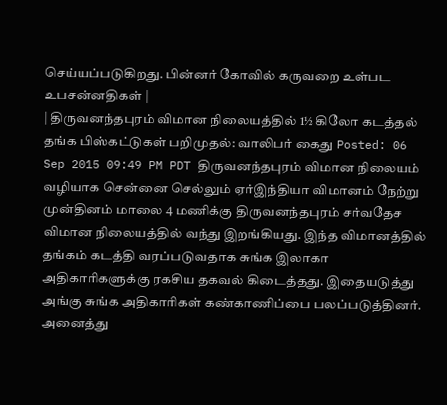செய்யப்படுகிறது. பின்னர் கோவில் கருவறை உள்பட உபசன்னதிகள் |
| திருவனந்தபுரம் விமான நிலையத்தில் 1½ கிலோ கடத்தல் தங்க பிஸ்கட்டுகள் பறிமுதல்: வாலிபர் கைது Posted: 06 Sep 2015 09:49 PM PDT திருவனந்தபுரம் விமான நிலையம் வழியாக சென்னை செல்லும் ஏர்இந்தியா விமானம் நேற்று முன்தினம் மாலை 4 மணிக்கு திருவனந்தபுரம் சர்வதேச விமான நிலையத்தில் வந்து இறங்கியது. இந்த விமானத்தில் தங்கம் கடத்தி வரப்படுவதாக சுங்க இலாகா அதிகாரிகளுக்கு ரகசிய தகவல் கிடைத்தது. இதையடுத்து அங்கு சுங்க அதிகாரிகள் கண்காணிப்பை பலப்படுத்தினர். அனைத்து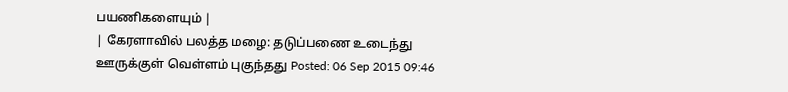பயணிகளையும் |
| கேரளாவில் பலத்த மழை: தடுப்பணை உடைந்து ஊருக்குள் வெள்ளம் புகுந்தது Posted: 06 Sep 2015 09:46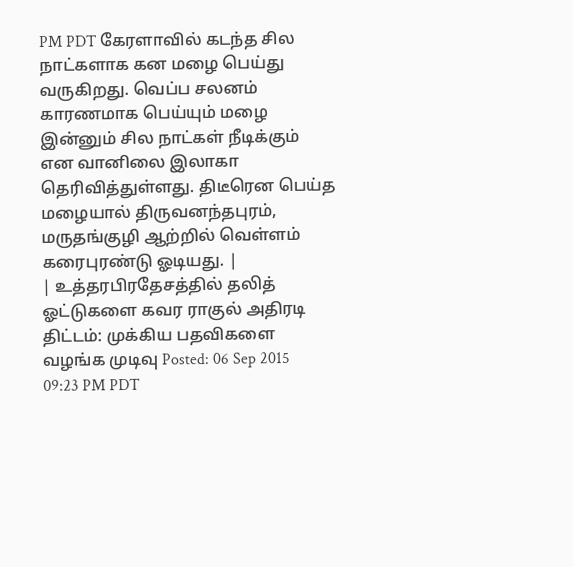PM PDT கேரளாவில் கடந்த சில நாட்களாக கன மழை பெய்து வருகிறது. வெப்ப சலனம் காரணமாக பெய்யும் மழை இன்னும் சில நாட்கள் நீடிக்கும் என வானிலை இலாகா தெரிவித்துள்ளது. திடீரென பெய்த மழையால் திருவனந்தபுரம், மருதங்குழி ஆற்றில் வெள்ளம் கரைபுரண்டு ஓடியது. |
| உத்தரபிரதேசத்தில் தலித் ஓட்டுகளை கவர ராகுல் அதிரடி திட்டம்: முக்கிய பதவிகளை வழங்க முடிவு Posted: 06 Sep 2015 09:23 PM PDT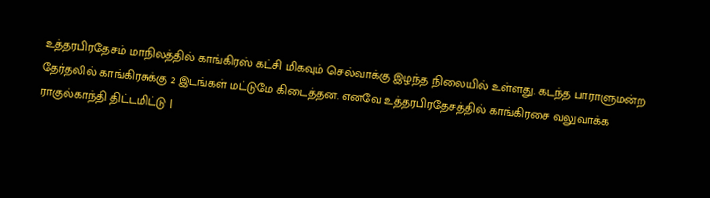உத்தரபிரதேசம் மாநிலத்தில் காங்கிரஸ் கட்சி மிகவும் செல்வாக்கு இழந்த நிலையில் உள்ளது. கடந்த பாராளுமன்ற தேர்தலில் காங்கிரசுக்கு 2 இடங்கள் மட்டுமே கிடைத்தன. எனவே உத்தரபிரதேசத்தில் காங்கிரசை வலுவாக்க ராகுல்காந்தி திட்டமிட்டு |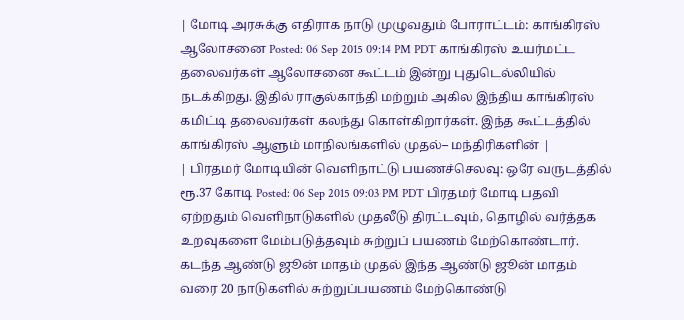| மோடி அரசுக்கு எதிராக நாடு முழுவதும் போராட்டம்: காங்கிரஸ் ஆலோசனை Posted: 06 Sep 2015 09:14 PM PDT காங்கிரஸ் உயர்மட்ட தலைவர்கள் ஆலோசனை கூட்டம் இன்று புதுடெல்லியில் நடக்கிறது. இதில் ராகுல்காந்தி மற்றும் அகில இந்திய காங்கிரஸ் கமிட்டி தலைவர்கள் கலந்து கொள்கிறார்கள். இந்த கூட்டத்தில் காங்கிரஸ் ஆளும் மாநிலங்களில் முதல்– மந்திரிகளின் |
| பிரதமர் மோடியின் வெளிநாட்டு பயணச்செலவு: ஒரே வருடத்தில் ரூ.37 கோடி Posted: 06 Sep 2015 09:03 PM PDT பிரதமர் மோடி பதவி ஏற்றதும் வெளிநாடுகளில் முதலீடு திரட்டவும், தொழில் வர்த்தக உறவுகளை மேம்படுத்தவும் சுற்றுப் பயணம் மேற்கொண்டார். கடந்த ஆண்டு ஜூன் மாதம் முதல் இந்த ஆண்டு ஜூன் மாதம் வரை 20 நாடுகளில் சுற்றுப்பயணம் மேற்கொண்டு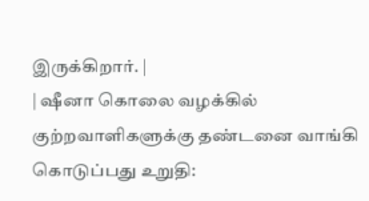இருக்கிறார். |
| ஷீனா கொலை வழக்கில் குற்றவாளிகளுக்கு தண்டனை வாங்கி கொடுப்பது உறுதி: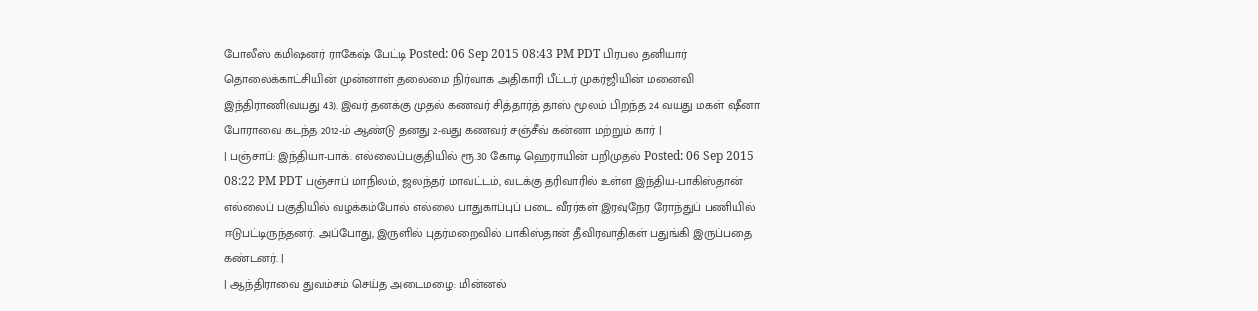போலீஸ் கமிஷனர் ராகேஷ் பேட்டி Posted: 06 Sep 2015 08:43 PM PDT பிரபல தனியார் தொலைக்காட்சியின் முன்னாள் தலைமை நிர்வாக அதிகாரி பீட்டர் முகர்ஜியின் மனைவி இந்திராணி(வயது 43). இவர் தனக்கு முதல் கணவர் சித்தார்த் தாஸ் மூலம் பிறந்த 24 வயது மகள் ஷீனா போராவை கடந்த 2012-ம் ஆண்டு தனது 2-வது கணவர் சஞ்சீவ் கன்னா மற்றும் கார் |
| பஞ்சாப்: இந்தியா-பாக். எல்லைப்பகுதியில் ரூ.30 கோடி ஹெராயின் பறிமுதல் Posted: 06 Sep 2015 08:22 PM PDT பஞ்சாப் மாநிலம், ஜலந்தர் மாவட்டம், வடக்கு தரிவாரில் உள்ள இந்திய-பாகிஸ்தான் எல்லைப் பகுதியில் வழக்கம்போல் எல்லை பாதுகாப்புப் படை வீரர்கள் இரவுநேர ரோந்துப் பணியில் ஈடுபட்டிருந்தனர். அப்போது, இருளில் புதர்மறைவில் பாகிஸ்தான் தீவிரவாதிகள் பதுங்கி இருப்பதை கண்டனர். |
| ஆந்திராவை துவம்சம் செய்த அடைமழை: மின்னல்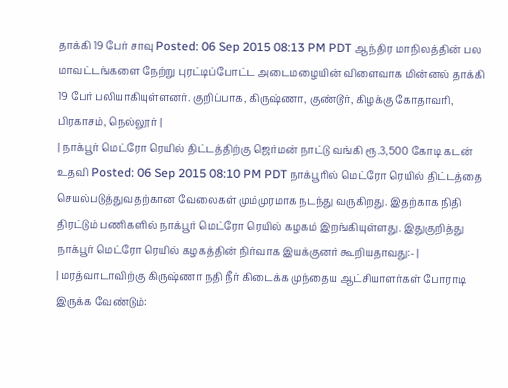தாக்கி 19 பேர் சாவு Posted: 06 Sep 2015 08:13 PM PDT ஆந்திர மாநிலத்தின் பல மாவட்டங்களை நேற்று புரட்டிப்போட்ட அடைமழையின் விளைவாக மின்னல் தாக்கி 19 பேர் பலியாகியுள்ளனர். குறிப்பாக, கிருஷ்ணா, குண்டூர், கிழக்கு கோதாவரி, பிரகாசம், நெல்லூர் |
| நாக்பூர் மெட்ரோ ரெயில் திட்டத்திற்கு ஜெர்மன் நாட்டு வங்கி ரூ.3,500 கோடி கடன் உதவி Posted: 06 Sep 2015 08:10 PM PDT நாக்பூரில் மெட்ரோ ரெயில் திட்டத்தை செயல்படுத்துவதற்கான வேலைகள் மும்முரமாக நடந்து வருகிறது. இதற்காக நிதி திரட்டும் பணிகளில் நாக்பூர் மெட்ரோ ரெயில் கழகம் இறங்கியுள்ளது. இதுகுறித்து நாக்பூர் மெட்ரோ ரெயில் கழகத்தின் நிர்வாக இயக்குனர் கூறியதாவது:- |
| மரத்வாடாவிற்கு கிருஷ்ணா நதி நீர் கிடைக்க முந்தைய ஆட்சியாளர்கள் போராடி இருக்க வேண்டும்: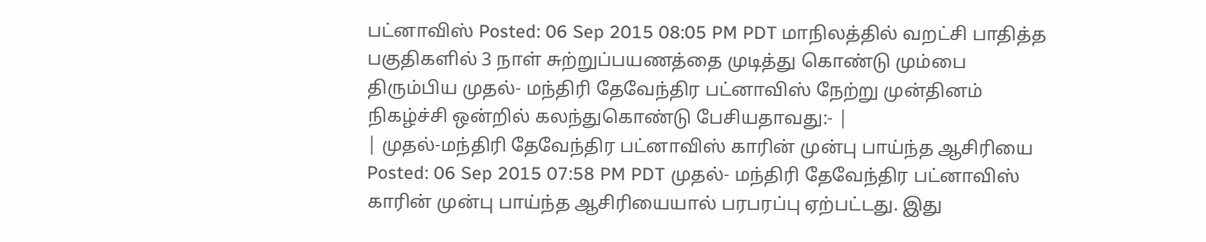பட்னாவிஸ் Posted: 06 Sep 2015 08:05 PM PDT மாநிலத்தில் வறட்சி பாதித்த பகுதிகளில் 3 நாள் சுற்றுப்பயணத்தை முடித்து கொண்டு மும்பை திரும்பிய முதல்- மந்திரி தேவேந்திர பட்னாவிஸ் நேற்று முன்தினம் நிகழ்ச்சி ஒன்றில் கலந்துகொண்டு பேசியதாவது:- |
| முதல்-மந்திரி தேவேந்திர பட்னாவிஸ் காரின் முன்பு பாய்ந்த ஆசிரியை Posted: 06 Sep 2015 07:58 PM PDT முதல்- மந்திரி தேவேந்திர பட்னாவிஸ் காரின் முன்பு பாய்ந்த ஆசிரியையால் பரபரப்பு ஏற்பட்டது. இது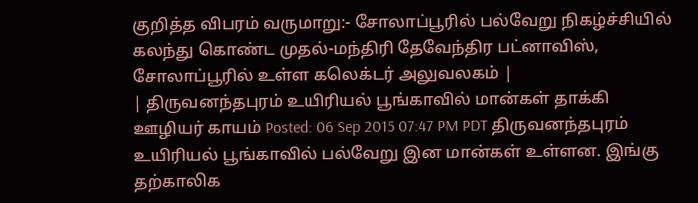குறித்த விபரம் வருமாறு:- சோலாப்பூரில் பல்வேறு நிகழ்ச்சியில் கலந்து கொண்ட முதல்-மந்திரி தேவேந்திர பட்னாவிஸ், சோலாப்பூரில் உள்ள கலெக்டர் அலுவலகம் |
| திருவனந்தபுரம் உயிரியல் பூங்காவில் மான்கள் தாக்கி ஊழியர் காயம் Posted: 06 Sep 2015 07:47 PM PDT திருவனந்தபுரம் உயிரியல் பூங்காவில் பல்வேறு இன மான்கள் உள்ளன. இங்கு தற்காலிக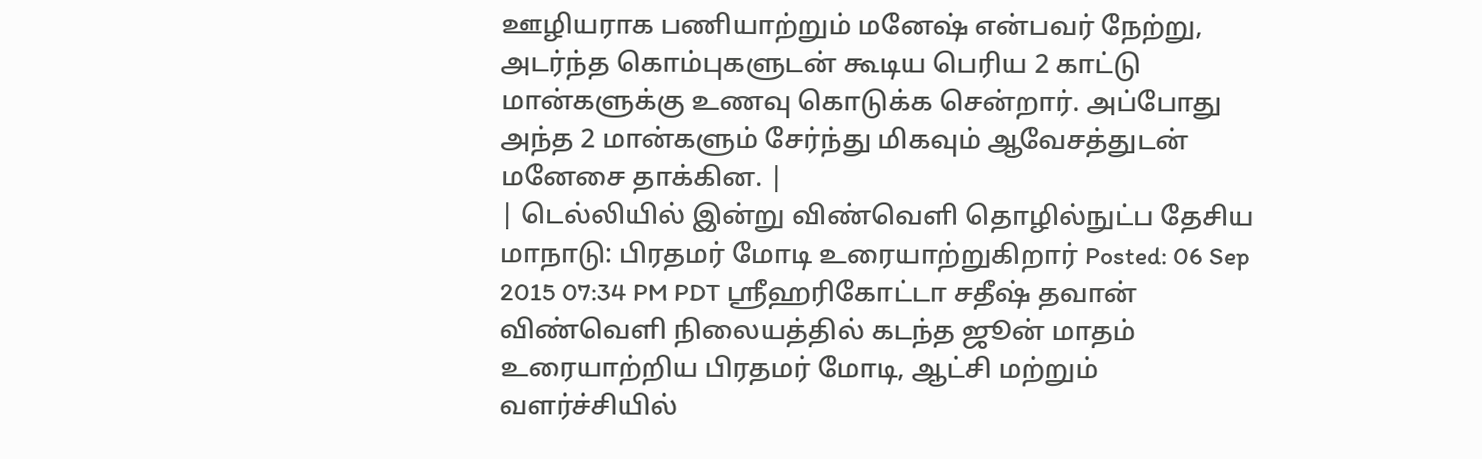ஊழியராக பணியாற்றும் மனேஷ் என்பவர் நேற்று, அடர்ந்த கொம்புகளுடன் கூடிய பெரிய 2 காட்டு மான்களுக்கு உணவு கொடுக்க சென்றார். அப்போது அந்த 2 மான்களும் சேர்ந்து மிகவும் ஆவேசத்துடன் மனேசை தாக்கின. |
| டெல்லியில் இன்று விண்வெளி தொழில்நுட்ப தேசிய மாநாடு: பிரதமர் மோடி உரையாற்றுகிறார் Posted: 06 Sep 2015 07:34 PM PDT ஸ்ரீஹரிகோட்டா சதீஷ் தவான் விண்வெளி நிலையத்தில் கடந்த ஜூன் மாதம் உரையாற்றிய பிரதமர் மோடி, ஆட்சி மற்றும் வளர்ச்சியில்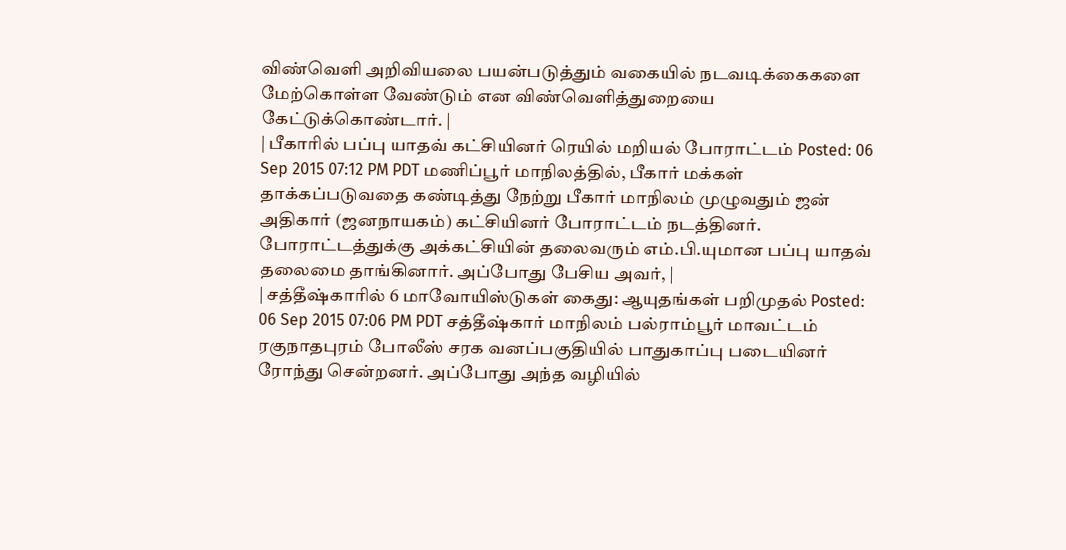விண்வெளி அறிவியலை பயன்படுத்தும் வகையில் நடவடிக்கைகளை மேற்கொள்ள வேண்டும் என விண்வெளித்துறையை கேட்டுக்கொண்டார். |
| பீகாரில் பப்பு யாதவ் கட்சியினர் ரெயில் மறியல் போராட்டம் Posted: 06 Sep 2015 07:12 PM PDT மணிப்பூர் மாநிலத்தில், பீகார் மக்கள் தாக்கப்படுவதை கண்டித்து நேற்று பீகார் மாநிலம் முழுவதும் ஜன் அதிகார் (ஜனநாயகம்) கட்சியினர் போராட்டம் நடத்தினர். போராட்டத்துக்கு அக்கட்சியின் தலைவரும் எம்.பி.யுமான பப்பு யாதவ் தலைமை தாங்கினார். அப்போது பேசிய அவர், |
| சத்தீஷ்காரில் 6 மாவோயிஸ்டுகள் கைது: ஆயுதங்கள் பறிமுதல் Posted: 06 Sep 2015 07:06 PM PDT சத்தீஷ்கார் மாநிலம் பல்ராம்பூர் மாவட்டம் ரகுநாதபுரம் போலீஸ் சரக வனப்பகுதியில் பாதுகாப்பு படையினர் ரோந்து சென்றனர். அப்போது அந்த வழியில்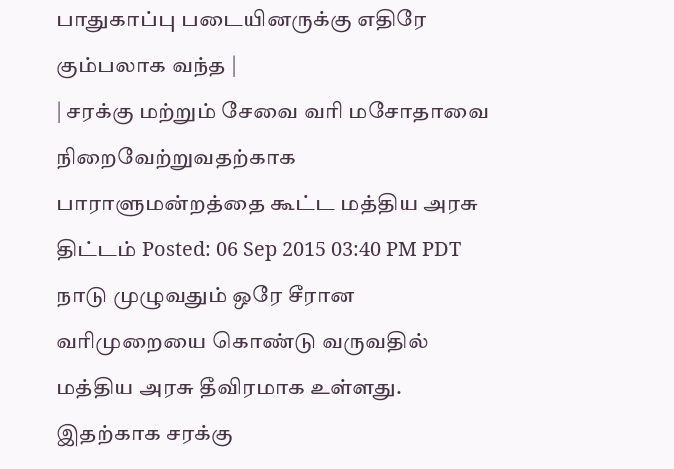பாதுகாப்பு படையினருக்கு எதிரே கும்பலாக வந்த |
| சரக்கு மற்றும் சேவை வரி மசோதாவை நிறைவேற்றுவதற்காக பாராளுமன்றத்தை கூட்ட மத்திய அரசு திட்டம் Posted: 06 Sep 2015 03:40 PM PDT நாடு முழுவதும் ஒரே சீரான வரிமுறையை கொண்டு வருவதில் மத்திய அரசு தீவிரமாக உள்ளது. இதற்காக சரக்கு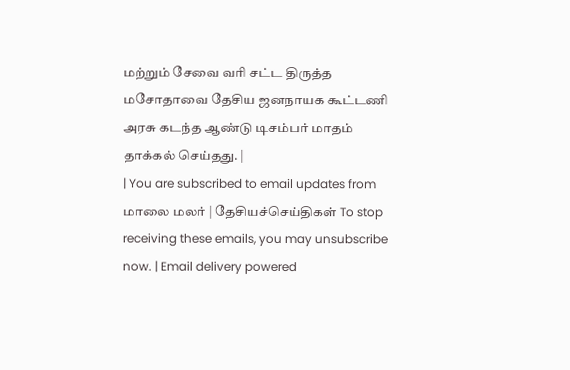மற்றும் சேவை வரி சட்ட திருத்த மசோதாவை தேசிய ஜனநாயக கூட்டணி அரசு கடந்த ஆண்டு டிசம்பர் மாதம் தாக்கல் செய்தது. |
| You are subscribed to email updates from மாலை மலர் | தேசியச்செய்திகள் To stop receiving these emails, you may unsubscribe now. | Email delivery powered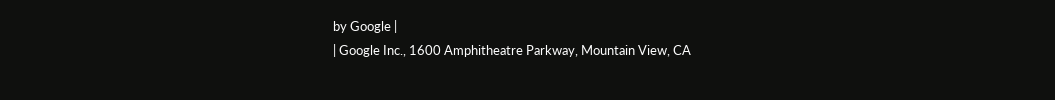by Google |
| Google Inc., 1600 Amphitheatre Parkway, Mountain View, CA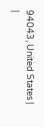94043, United States | |